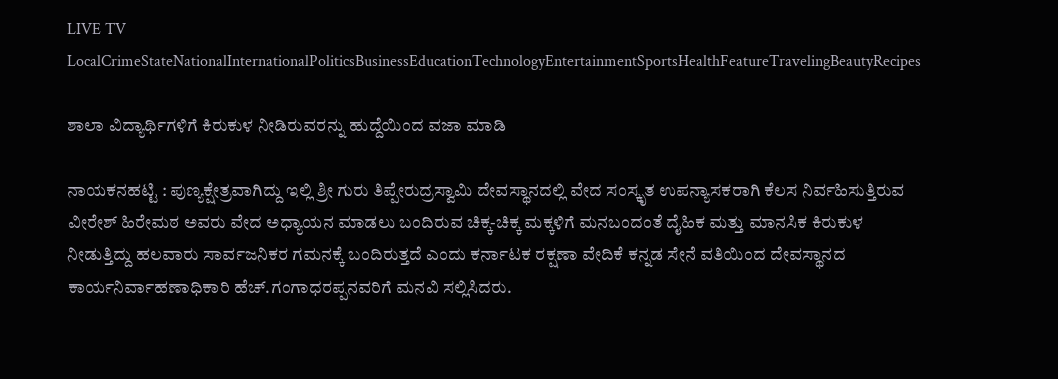LIVE TV LocalCrimeStateNationalInternationalPoliticsBusinessEducationTechnologyEntertainmentSportsHealthFeatureTravelingBeautyRecipes

ಶಾಲಾ ವಿದ್ಯಾರ್ಥಿಗಳಿಗೆ ಕಿರುಕುಳ ನೀಡಿರುವರನ್ನು ಹುದ್ದೆಯಿಂದ ವಜಾ ಮಾಡಿ

ನಾಯಕನಹಟ್ಟಿ : ಪುಣ್ಯಕ್ಷೇತ್ರವಾಗಿದ್ದು ಇಲ್ಲಿ ಶ್ರೀ ಗುರು ತಿಪ್ಪೇರುದ್ರಸ್ವಾಮಿ ದೇವಸ್ಥಾನದಲ್ಲಿ ವೇದ ಸಂಸ್ಕೃತ ಉಪನ್ಯಾಸಕರಾಗಿ ಕೆಲಸ ನಿರ್ವಹಿಸುತ್ತಿರುವ ವೀರೇಶ್ ಹಿರೇಮಠ ಅವರು ವೇದ ಅಧ್ಯಾಯನ ಮಾಡಲು ಬಂದಿರುವ ಚಿಕ್ಕ-ಚಿಕ್ಕ ಮಕ್ಕಳಿಗೆ ಮನಬಂದಂತೆ ದೈಹಿಕ ಮತ್ತು ಮಾನಸಿಕ ಕಿರುಕುಳ ನೀಡುತ್ತಿದ್ದು ಹಲವಾರು ಸಾರ್ವಜನಿಕರ ಗಮನಕ್ಕೆ ಬಂದಿರುತ್ತದೆ ಎಂದು ಕರ್ನಾಟಕ ರಕ್ಷಣಾ ವೇದಿಕೆ ಕನ್ನಡ ಸೇನೆ ವತಿಯಿಂದ ದೇವಸ್ಥಾನದ ಕಾರ್ಯನಿರ್ವಾಹಣಾಧಿಕಾರಿ ಹೆಚ್.ಗಂಗಾಧರಪ್ಪನವರಿಗೆ ಮನವಿ ಸಲ್ಲಿಸಿದರು.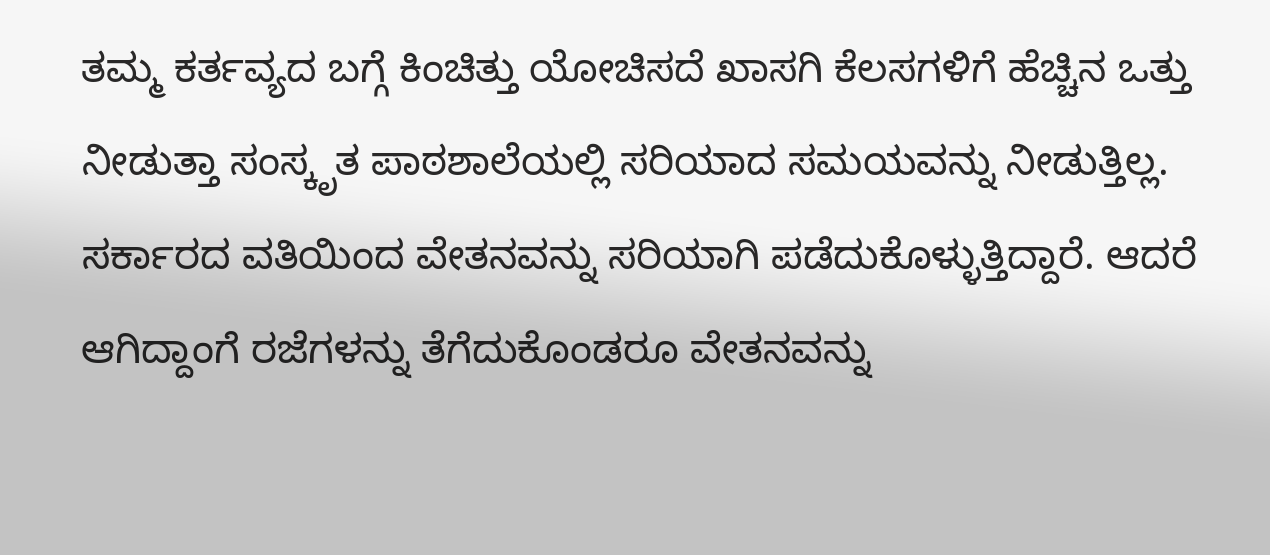ತಮ್ಮ ಕರ್ತವ್ಯದ ಬಗ್ಗೆ ಕಿಂಚಿತ್ತು ಯೋಚಿಸದೆ ಖಾಸಗಿ ಕೆಲಸಗಳಿಗೆ ಹೆಚ್ಚಿನ ಒತ್ತು ನೀಡುತ್ತಾ ಸಂಸ್ಕೃತ ಪಾಠಶಾಲೆಯಲ್ಲಿ ಸರಿಯಾದ ಸಮಯವನ್ನು ನೀಡುತ್ತಿಲ್ಲ. ಸರ್ಕಾರದ ವತಿಯಿಂದ ವೇತನವನ್ನು ಸರಿಯಾಗಿ ಪಡೆದುಕೊಳ್ಳುತ್ತಿದ್ದಾರೆ. ಆದರೆ ಆಗಿದ್ದಾಂಗೆ ರಜೆಗಳನ್ನು ತೆಗೆದುಕೊಂಡರೂ ವೇತನವನ್ನು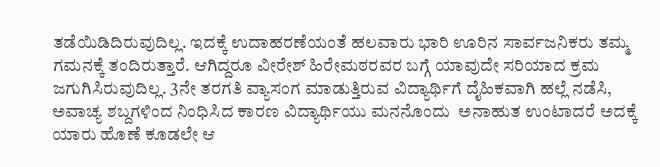ತಡೆಯಿಡಿದಿರುವುದಿಲ್ಲ. ಇದಕ್ಕೆ ಉದಾಹರಣೆಯಂತೆ ಹಲವಾರು ಭಾರಿ ಊರಿನ ಸಾರ್ವಜನಿಕರು ತಮ್ಮ ಗಮನಕ್ಕೆ ತಂದಿರುತ್ತಾರೆ. ಆಗಿದ್ದರೂ ವೀರೇಶ್ ಹಿರೇಮಠರವರ ಬಗ್ಗೆ ಯಾವುದೇ ಸರಿಯಾದ ಕ್ರಮ ಜಗುಗಿಸಿರುವುದಿಲ್ಲ. 3ನೇ ತರಗತಿ ವ್ಯಾಸಂಗ ಮಾಡುತ್ತಿರುವ ವಿದ್ಯಾರ್ಥಿಗೆ ದೈಹಿಕವಾಗಿ ಹಲ್ಲೆ ನಡೆಸಿ, ಅವಾಚ್ಯ ಶಬ್ದಗಳಿಂದ ನಿಂಧಿಸಿದ ಕಾರಣ ವಿದ್ಯಾರ್ಥಿಯು ಮನನೊಂದು  ಅನಾಹುತ ಉಂಟಾದರೆ ಅದಕ್ಕೆ ಯಾರು ಹೊಣೆ ಕೂಡಲೇ ಆ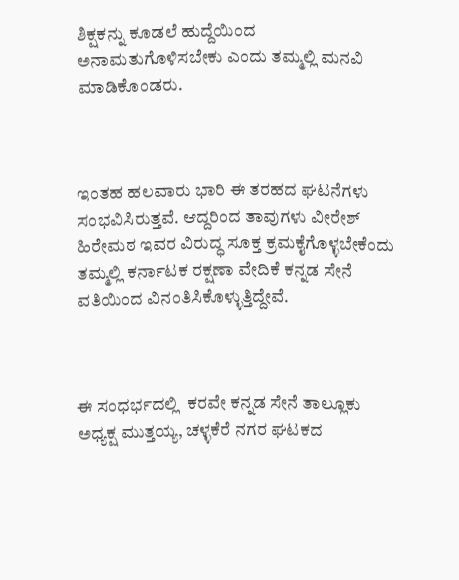ಶಿಕ್ಷಕನ್ನು ಕೂಡಲೆ ಹುದ್ದೆಯಿಂದ ಅನಾಮತುಗೊಳಿಸಬೇಕು ಎಂದು ತಮ್ಮಲ್ಲಿ ಮನವಿ ಮಾಡಿಕೊಂಡರು.



ಇಂತಹ ಹಲವಾರು ಭಾರಿ ಈ ತರಹದ ಘಟನೆಗಳು ಸಂಭವಿಸಿರುತ್ತವೆ. ಆದ್ದರಿಂದ ತಾವುಗಳು ವೀರೇಶ್ ಹಿರೇಮಠ ಇವರ ವಿರುದ್ಧ ಸೂಕ್ತ ಕ್ರಮಕೈಗೊಳ್ಳಬೇಕೆಂದು ತಮ್ಮಲ್ಲಿ ಕರ್ನಾಟಕ ರಕ್ಷಣಾ ವೇದಿಕೆ ಕನ್ನಡ ಸೇನೆ ವತಿಯಿಂದ ವಿನಂತಿಸಿಕೊಳ್ಳುತ್ತಿದ್ದೇವೆ.



ಈ ಸಂಧರ್ಭದಲ್ಲಿ  ಕರವೇ ಕನ್ನಡ ಸೇನೆ ತಾಲ್ಲೂಕು ಅಧ್ಯಕ್ಷ ಮುತ್ತಯ್ಯ, ಚಳ್ಳಕೆರೆ ನಗರ ಘಟಕದ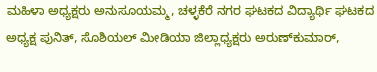ಮಹಿಳಾ ಅಧ್ಯಕ್ಷರು ಅನುಸೂಯಮ್ಮ, ಚಳ್ಳಕೆರೆ ನಗರ ಘಟಕದ ವಿದ್ಯಾರ್ಥಿ ಘಟಕದ ಅಧ್ಯಕ್ಷ ಪುನಿತ್, ಸೊಶಿಯಲ್ ಮೀಡಿಯಾ ಜಿಲ್ಲಾಧ್ಯಕ್ಷರು ಅರುಣ್‌ಕುಮಾರ್,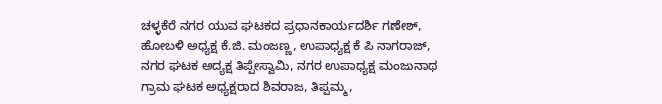ಚಳ್ಳಕೆರೆ ನಗರ ಯುವ ಘಟಕದ ಪ್ರಧಾನಕಾರ್ಯದರ್ಶಿ ಗಣೇಶ್, ಹೋಬಳಿ ಅಧ್ಯಕ್ಷ ಕೆ.ಜಿ. ಮಂಜಣ್ಣ, ಉಪಾಧ್ಯಕ್ಷ ಕೆ ಪಿ ನಾಗರಾಜ್, ನಗರ ಘಟಕ ಅದ್ಯಕ್ಷ ತಿಪ್ಪೇಸ್ವಾಮಿ, ನಗರ ಉಪಾಧ್ಯಕ್ಷ ಮಂಜುನಾಥ ಗ್ರಾಮ ಘಟಕ ಅಧ್ಯಕ್ಷರಾದ ಶಿವರಾಜ, ತಿಪ್ಪಮ್ಮ,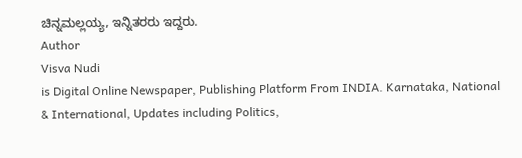ಚಿನ್ನಮಲ್ಲಯ್ಯ, ಇನ್ನಿತರರು ಇದ್ದರು.
Author
Visva Nudi
is Digital Online Newspaper, Publishing Platform From INDIA. Karnataka, National & International, Updates including Politics,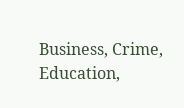Business, Crime, Education,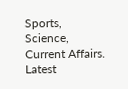Sports, Science, Current Affairs. Latest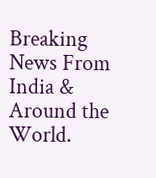Breaking News From India & Around the World.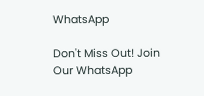WhatsApp

Don't Miss Out! Join Our WhatsApp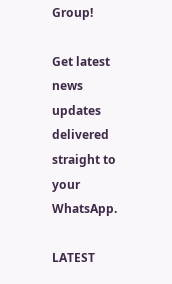Group!

Get latest news updates delivered straight to your WhatsApp.

LATEST